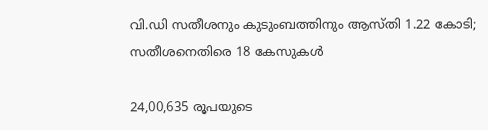വി.ഡി സതീശനും കുടുംബത്തിനും ആസ്തി 1.22 കോടി; സതീശനെതിരെ 18 കേസുകൾ

24,00,635 രൂപയുടെ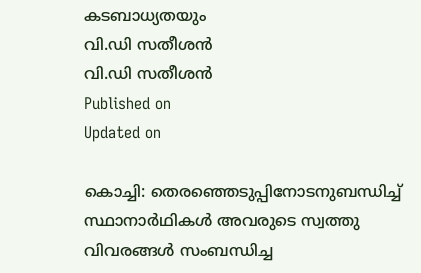കടബാധ്യതയും
വി.ഡി സതീശൻ
വി.ഡി സതീശൻ
Published on
Updated on

കൊച്ചി: തെരഞ്ഞെടുപ്പിനോടനുബന്ധിച്ച് സ്ഥാനാർഥികൾ അവരുടെ സ്വത്തു വിവരങ്ങൾ സംബന്ധിച്ച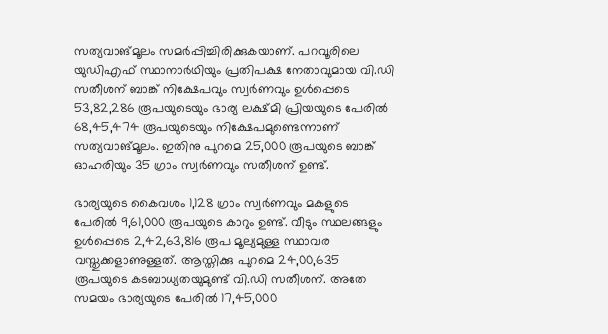സത്യവാങ്മൂലം സമർപ്പിച്ചിരിക്കുകയാണ്. പറവൂരിലെ യുഡിഎഫ് സ്ഥാനാർഥിയും പ്രതിപക്ഷ നേതാവുമായ വി.ഡി സതീശന് ബാങ്ക് നിക്ഷേപവും സ്വർണവും ഉൾപ്പെടെ 53,82,286 രൂപയുടെയും ഭാര്യ ലക്ഷ്മി പ്രിയയുടെ പേരിൽ 68,45,474 രൂപയുടെയും നിക്ഷേപമുണ്ടെന്നാണ് സത്യവാങ്മൂലം. ഇതിനു പുറമെ 25,000 രൂപയുടെ ബാങ്ക് ഓഹരിയും 35 ഗ്രാം സ്വർണവും സതീശന് ഉണ്ട്.

ഭാര്യയുടെ കൈവശം 1,128 ഗ്രാം സ്വർണവും മകളുടെ പേരിൽ 9,61,000 രൂപയുടെ കാറും ഉണ്ട്. വീടും സ്ഥലങ്ങളും ഉൾപ്പെടെ 2,42,63,816 രൂപ മൂല്യമുള്ള സ്ഥാവര വസ്തുക്കളാണുള്ളത്. ആസ്തിക്കു പുറമെ 24,00,635 രൂപയുടെ കടബാധ്യതയുമുണ്ട് വി.ഡി സതീശന്. അതേ സമയം ഭാര്യയുടെ പേരിൽ 17,45,000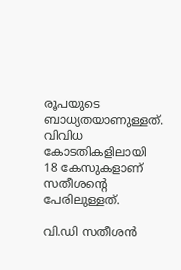രൂപയുടെ ബാധ്യതയാണുള്ളത്. വിവിധ കോടതികളിലായി 18 കേസുകളാണ് സതീശൻ്റെ പേരിലുള്ളത്.

വി.ഡി സതീശൻ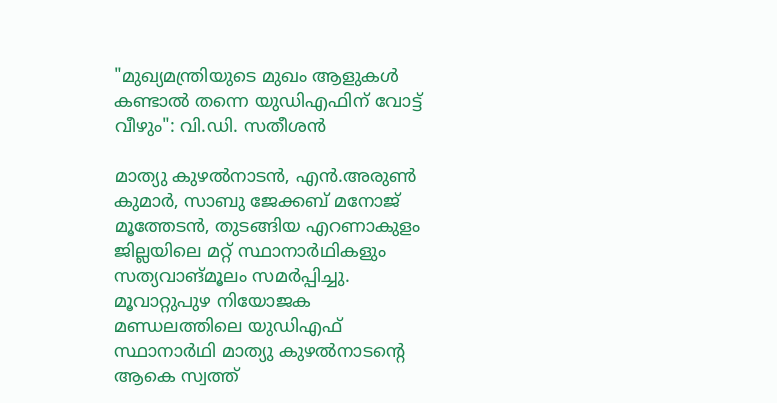"മുഖ്യമന്ത്രിയുടെ മുഖം ആളുകൾ കണ്ടാൽ തന്നെ യുഡിഎഫിന് വോട്ട് വീഴും": വി.ഡി. സതീശൻ

മാത്യു കുഴൽനാടൻ, എൻ.അരുൺ കുമാർ, സാബു ജേക്കബ് മനോജ് മൂത്തേടൻ, തുടങ്ങിയ എറണാകുളം ജില്ലയിലെ മറ്റ് സ്ഥാനാർഥികളും സത്യവാങ്മൂലം സമർപ്പിച്ചു. മൂവാറ്റുപുഴ നിയോജക മണ്ഡലത്തിലെ യുഡിഎഫ് സ്ഥാനാർഥി മാത്യു കുഴൽനാടൻ്റെ ആകെ സ്വത്ത്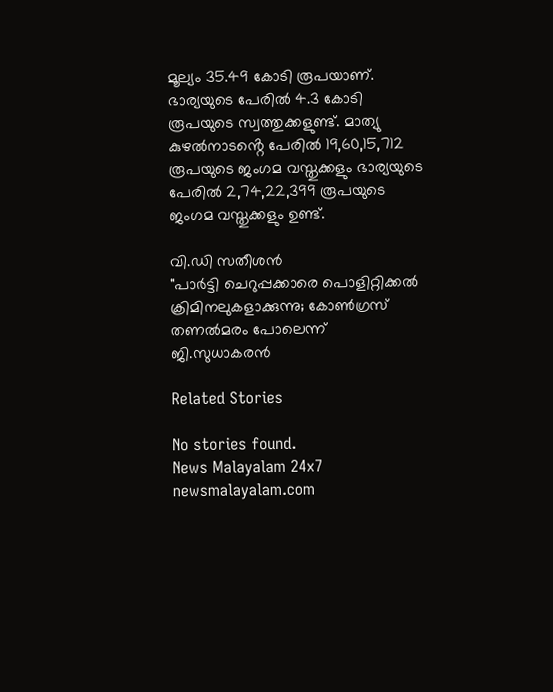മൂല്യം 35.49 കോടി രൂപയാണ്. ഭാര്യയുടെ പേരിൽ 4.3 കോടി രൂപയുടെ സ്വത്തുക്കളുണ്ട്. മാത്യു കുഴൽനാടൻ്റെ പേരിൽ 19,60,15,712 രൂപയുടെ ജംഗമ വസ്തുക്കളും ഭാര്യയുടെ പേരിൽ 2,74,22,399 രൂപയുടെ ജംഗമ വസ്തുക്കളും ഉണ്ട്.

വി.ഡി സതീശൻ
"പാർട്ടി ചെറുപ്പക്കാരെ പൊളിറ്റിക്കൽ ക്രിമിനലുകളാക്കുന്നു; കോൺഗ്രസ് തണൽമരം പോലെന്ന് ജി.സുധാകരൻ

Related Stories

No stories found.
News Malayalam 24x7
newsmalayalam.com